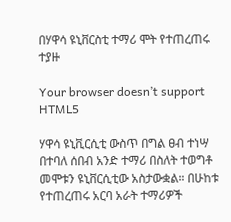በሃዋሳ ዩኒቨርስቲ ተማሪ ሞት የተጠረጠሩ ተያዙ

Your browser doesn’t support HTML5

ሃዋሳ ዩኒቪርሲቲ ውስጥ በግል ፀብ ተነሣ በተባለ ሰበብ አንድ ተማሪ በስለት ተወግቶ መሞቱን ዩኒቨርሲቲው አስታውቋል። በሁከቱ የተጠረጠሩ አርባ አራት ተማሪዎች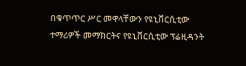በቁጥጥር ሥር መዋላቸውን የዩኒቨርሲቲው ተማሪዎች መማክርትና የዩኒቨርሲቲው ፕሬዚዳንት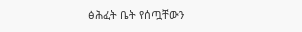ፅሕፈት ቤት የሰጧቸውን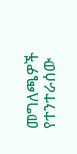መግለጫዎች የተንተራሰው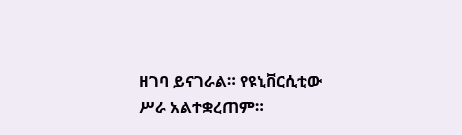ዘገባ ይናገራል። የዩኒቨርሲቲው ሥራ አልተቋረጠም።